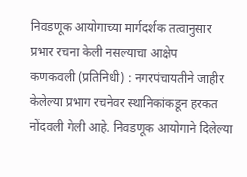निवडणूक आयोगाच्या मार्गदर्शक तत्वानुसार प्रभार रचना केली नसल्याचा आक्षेप
कणकवली (प्रतिनिधी) : नगरपंचायतीने जाहीर केलेल्या प्रभाग रचनेवर स्थानिकांकडून हरकत नोंदवली गेली आहे. निवडणूक आयोगाने दिलेल्या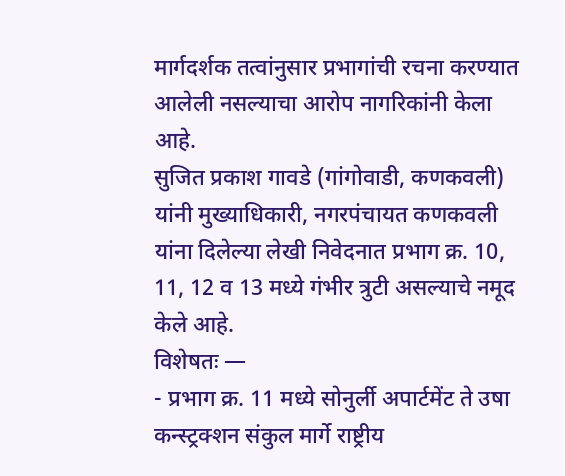मार्गदर्शक तत्वांनुसार प्रभागांची रचना करण्यात आलेली नसल्याचा आरोप नागरिकांनी केला आहे.
सुजित प्रकाश गावडे (गांगोवाडी, कणकवली) यांनी मुख्याधिकारी, नगरपंचायत कणकवली यांना दिलेल्या लेखी निवेदनात प्रभाग क्र. 10, 11, 12 व 13 मध्ये गंभीर त्रुटी असल्याचे नमूद केले आहे.
विशेषतः —
- प्रभाग क्र. 11 मध्ये सोनुर्ली अपार्टमेंट ते उषा कन्स्ट्रक्शन संकुल मार्गे राष्ट्रीय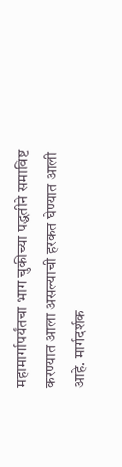महामार्गापर्यंतचा भाग चुकीच्या पद्धतीने समाविष्ट करण्यात आला असल्याची हरकत घेण्यात आली आहे. मार्गदर्शक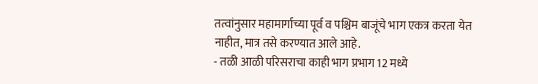तत्वांनुसार महामार्गाच्या पूर्व व पश्चिम बाजूंचे भाग एकत्र करता येत नाहीत, मात्र तसे करण्यात आले आहे.
- तळी आळी परिसराचा काही भाग प्रभाग 12 मध्ये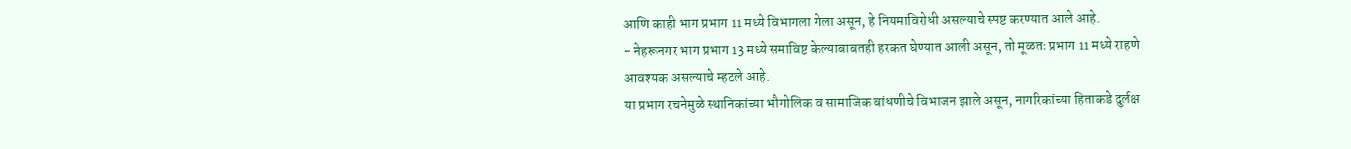आणि काही भाग प्रभाग 11 मध्ये विभागला गेला असून, हे नियमाविरोधी असल्याचे स्पष्ट करण्यात आले आहे.
- नेहरूनगर भाग प्रभाग 13 मध्ये समाविष्ट केल्याबाबतही हरकत घेण्यात आली असून, तो मूळतः प्रभाग 11 मध्ये राहणे आवश्यक असल्याचे म्हटले आहे.
या प्रभाग रचनेमुळे स्थानिकांच्या भौगोलिक व सामाजिक बांधणीचे विभाजन झाले असून, नागरिकांच्या हिताकडे दुर्लक्ष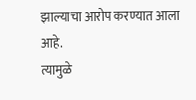झाल्याचा आरोप करण्यात आला आहे.
त्यामुळे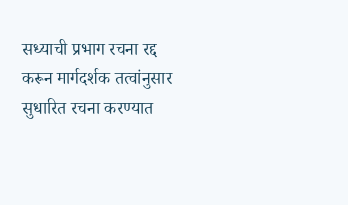सध्याची प्रभाग रचना रद्द करून मार्गदर्शक तत्वांनुसार सुधारित रचना करण्यात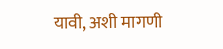यावी, अशी मागणी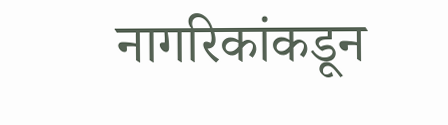नागरिकांकडून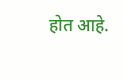होत आहे.